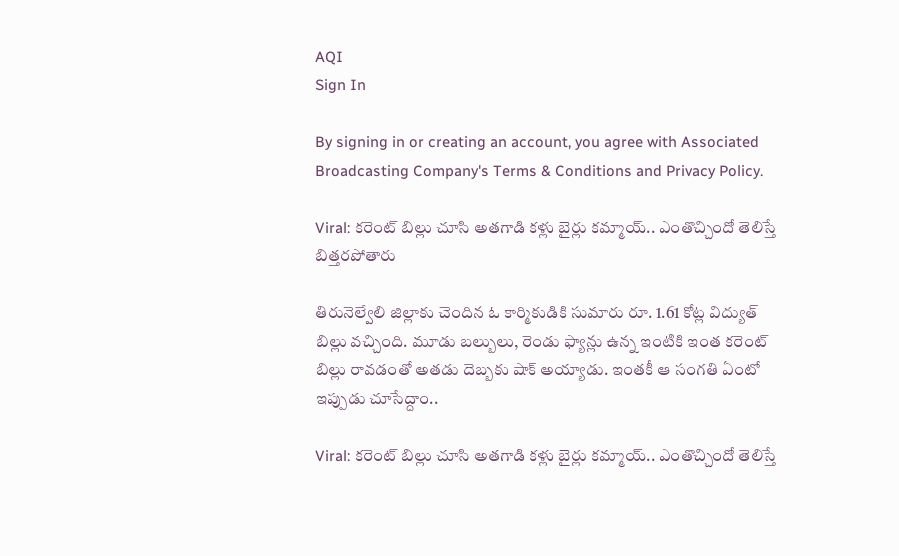AQI
Sign In

By signing in or creating an account, you agree with Associated Broadcasting Company's Terms & Conditions and Privacy Policy.

Viral: కరెంట్ బిల్లు చూసి అతగాడి కళ్లు బైర్లు కమ్మాయ్.. ఎంతొచ్చిందో తెలిస్తే బిత్తరపోతారు

తిరునెల్వేలి జిల్లాకు చెందిన ఓ కార్మికుడికి సుమారు రూ. 1.61 కోట్ల విద్యుత్ బిల్లు వచ్చింది. మూడు బల్బులు, రెండు ఫ్యాన్లు ఉన్న ఇంటికి ఇంత కరెంట్ బిల్లు రావడంతో అతడు దెబ్బకు షాక్ అయ్యాడు. ఇంతకీ ఆ సంగతి ఏంటో ఇప్పుడు చూసేద్దాం..

Viral: కరెంట్ బిల్లు చూసి అతగాడి కళ్లు బైర్లు కమ్మాయ్.. ఎంతొచ్చిందో తెలిస్తే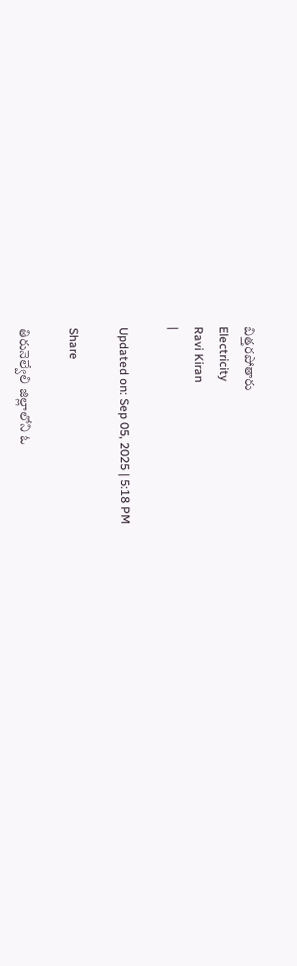బిత్తరపోతారు
Electricity
Ravi Kiran
|

Updated on: Sep 05, 2025 | 5:18 PM

Share

తిరునెల్వేలి జిల్లాలోని ఓ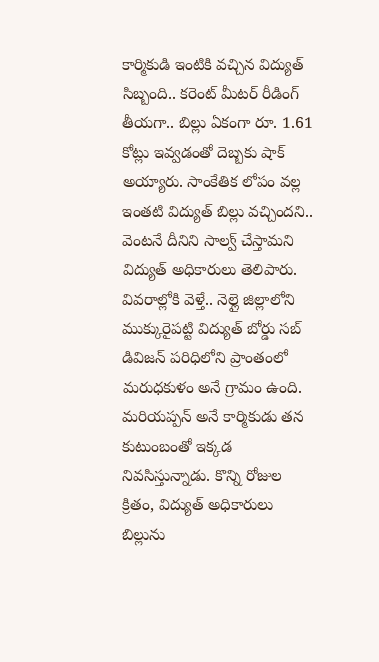కార్మికుడి ఇంటికి వచ్చిన విద్యుత్ సిబ్బంది.. కరెంట్ మీటర్ రీడింగ్ తీయగా.. బిల్లు ఏకంగా రూ. 1.61 కోట్లు ఇవ్వడంతో దెబ్బకు షాక్ అయ్యారు. సాంకేతిక లోపం వల్ల ఇంతటి విద్యుత్ బిల్లు వచ్చిందని.. వెంటనే దీనిని సాల్వ్ చేస్తామని విద్యుత్ అధికారులు తెలిపారు. వివరాల్లోకి వెళ్తే.. నెల్లై జిల్లాలోని ముక్కురైపట్టి విద్యుత్ బోర్డు సబ్ డివిజన్ పరిధిలోని ప్రాంతంలో మరుధకుళం అనే గ్రామం ఉంది. మరియప్పన్ అనే కార్మికుడు తన కుటుంబంతో ఇక్కడ నివసిస్తున్నాడు. కొన్ని రోజుల క్రితం, విద్యుత్ అధికారులు బిల్లును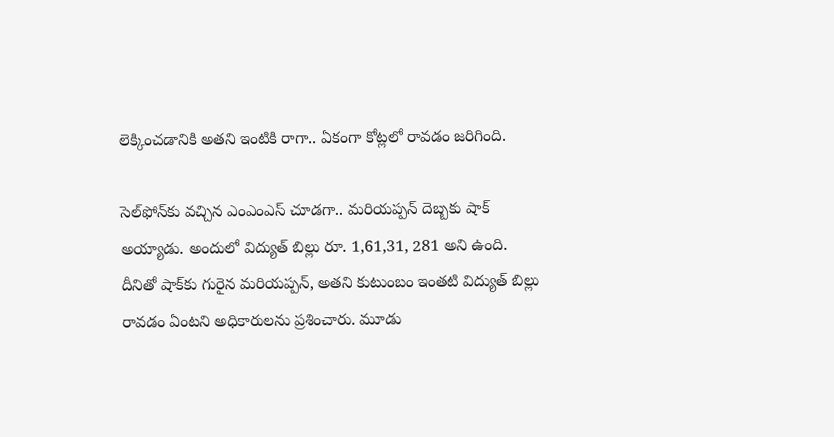లెక్కించడానికి అతని ఇంటికి రాగా.. ఏకంగా కోట్లలో రావడం జరిగింది.

సెల్‌ఫోన్‌కు వచ్చిన ఎంఎంఎస్ చూడగా.. మరియప్పన్ దెబ్బకు షాక్ అయ్యాడు. అందులో విద్యుత్ బిల్లు రూ. 1,61,31, 281 అని ఉంది. దీనితో షాక్‌కు గురైన మరియప్పన్, అతని కుటుంబం ఇంతటి విద్యుత్ బిల్లు రావడం ఏంటని అధికారులను ప్రశించారు. మూడు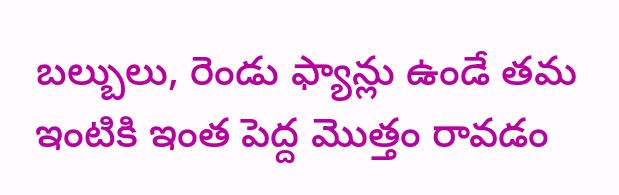బల్బులు, రెండు ఫ్యాన్లు ఉండే తమ ఇంటికి ఇంత పెద్ద మొత్తం రావడం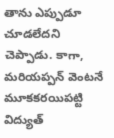తాను ఎప్పుడూ చూడలేదని చెప్పాడు. కాగా, మరియప్పన్ వెంటనే మూకకరయిపట్టి విద్యుత్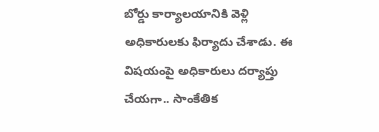బోర్డు కార్యాలయానికి వెళ్లి అధికారులకు ఫిర్యాదు చేశాడు. ఈ విషయంపై అధికారులు దర్యాప్తు చేయగా.. సాంకేతిక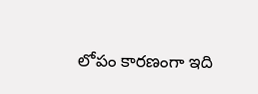లోపం కారణంగా ఇది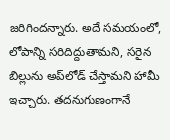జరిగిందన్నారు. అదే సమయంలో, లోపాన్ని సరిదిద్దుతామని, సరైన బిల్లును అప్‌లోడ్ చేస్తామని హామీ ఇచ్చారు. తదనుగుణంగానే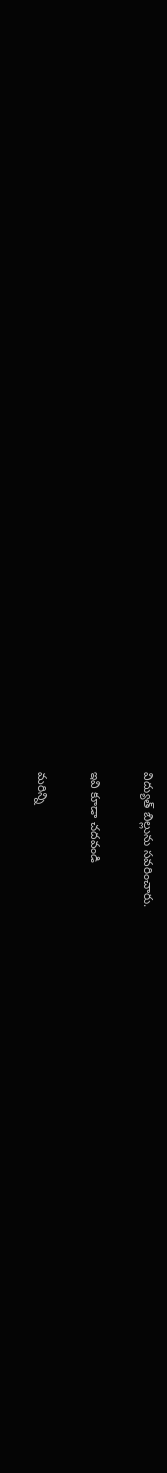విద్యుత్ బిల్లును సవరించారు.

ఇవి కూడా చదవండి

మరిన్ని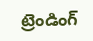ట్రెండింగ్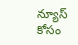న్యూస్ కోసం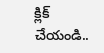క్లిక్ చేయండి..